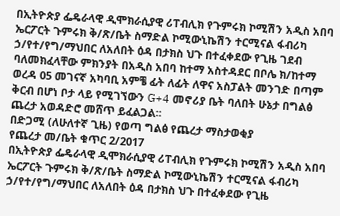በኢትዮጵያ ፌዴራላዊ ዲሞክራሲያዊ ሪፐብሊክ የጉምሩክ ኮሚሽን አዲስ አበባ ኤርፖርት ጉምሩክ ቅ/ጽ/ቤት ስማድል ኮሚውኒኬሽን ተርሚናል ፋብሪካ ኃ/የተ/የግ/ማህበር ለአለበት ዕዳ በታክስ ህጉ በተፈቀደው የጊዜ ገደብ ባለመክፈላቸው ምክንያት በአዲስ አበባ ከተማ አስተዳደር በቦሌ ክ/ከተማ ወረዳ 05 መገናኛ አካባቢ አምቼ ፊት ለፊት ለዋና አስፓልት መንገድ በጣም ቅርብ በሆነ ቦታ ላይ የሚገኘውን G+4 መኖሪያ ቤት ባለበት ሁኔታ በግልፅ ጨረታ አወዳድሮ መሸጥ ይፈልጋል፡፡
በድጋሚ (ለሁለተኛ ጊዜ) የወጣ ግልፅ የጨረታ ማስታወቂያ
የጨረታ መ/ቤት ቁጥር 2/2017
በኢትዮጵያ ፌዴራላዊ ዲሞክራሲያዊ ሪፐብሊክ የጉምሩክ ኮሚሽን አዲስ አበባ ኤርፖርት ጉምሩክ ቅ/ጽ/ቤት ስማድል ኮሚውኒኬሽን ተርሚናል ፋብሪካ ኃ/የተ/የግ/ማህበር ለአለበት ዕዳ በታክስ ህጉ በተፈቀደው የጊዜ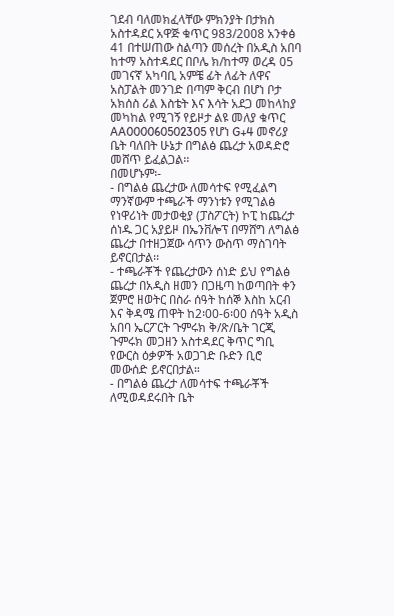ገደብ ባለመክፈላቸው ምክንያት በታክስ አስተዳደር አዋጅ ቁጥር 983/2008 አንቀፅ 41 በተሠጠው ስልጣን መሰረት በአዲስ አበባ ከተማ አስተዳደር በቦሌ ክ/ከተማ ወረዳ 05 መገናኛ አካባቢ አምቼ ፊት ለፊት ለዋና አስፓልት መንገድ በጣም ቅርብ በሆነ ቦታ አክሰስ ሪል እስቴት እና እሳት አደጋ መከላከያ መካከል የሚገኝ የይዞታ ልዩ መለያ ቁጥር AA000060502305 የሆነ G+4 መኖሪያ ቤት ባለበት ሁኔታ በግልፅ ጨረታ አወዳድሮ መሸጥ ይፈልጋል፡፡
በመሆኑም፡-
- በግልፅ ጨረታው ለመሳተፍ የሚፈልግ ማንኛውም ተጫራች ማንነቱን የሚገልፅ የነዋሪነት መታወቂያ (ፓስፖርት) ኮፒ ከጨረታ ሰነዱ ጋር አያይዞ በኤንቨሎፕ በማሸግ ለግልፅ ጨረታ በተዘጋጀው ሳጥን ውስጥ ማስገባት ይኖርበታል፡፡
- ተጫራቾች የጨረታውን ሰነድ ይህ የግልፅ ጨረታ በአዲስ ዘመን በጋዜጣ ከወጣበት ቀን ጀምሮ ዘወትር በስራ ሰዓት ከሰኞ እስከ አርብ እና ቅዳሜ ጠዋት ከ2፡00-6፡00 ሰዓት አዲስ አበባ ኤርፖርት ጉምሩክ ቅ/ጽ/ቤት ገርጂ ጉምሩክ መጋዘን አስተዳደር ቅጥር ግቢ የውርስ ዕቃዎች አወጋገድ ቡድን ቢሮ መውሰድ ይኖርበታል።
- በግልፅ ጨረታ ለመሳተፍ ተጫራቾች ለሚወዳደሩበት ቤት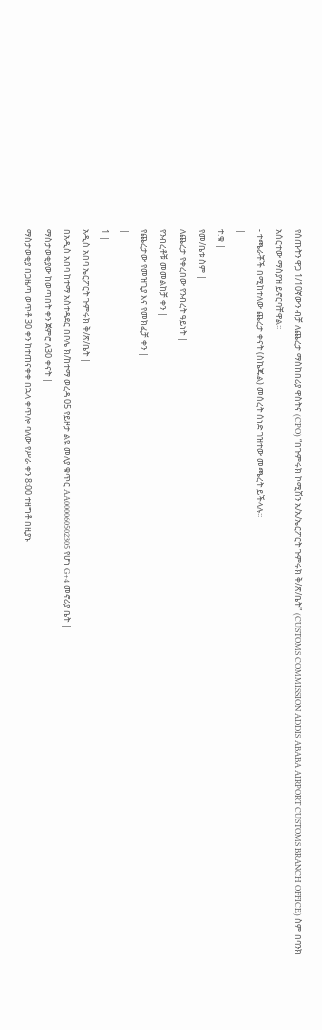የሰጡትን ዋጋ 1/10ኛውን ብቻ ለጨረታ ማስከበሪያ ዋስትና (CPO) “በጉምሩክ ኮሚሽን አ/አ/ኤርፖርት ጉምሩክ ቅ/ጽ/ቤት" (CUSTOMS COMMISSION ADDIS ABABA AIRPORT CUSTOMS BRANCH OFFICE) ስም በባንክ አሰርተው ማስያዝ ይኖርባቸዋል፡፡
- ተጫራቾች በሚከተለው ጨረታ ቀናት (ስኬጁል) መሰረት ሰነድ ገዝተው መጫረት ይችላሉ፡፡
|
ተ.ቁ |
የመ/ቤቱ ስም |
ለጨረታ የቀረበው የንብረት ዓይነት |
የንብረቶቹ መመልከቻ ቀን |
የጨረታው የመዝጊያ እና የመክፈቻ ቀን |
|
1 |
አዲስ አበባ ኤርፖርት ጉምሩክ ቅ/ጽ/ቤት |
በአዲስ አበባ ከተማ አስተዳደር በቦሌ ክ/ከተማ ወረዳ 05 የይዞታ ልዩ መለያ ቁጥር AA000060502305 የሆነ G+4 መኖሪያ ቤት |
ማስታወቂያው ከወጣበት ቀን ጀምሮ ለ30 ቀናት |
ማስታወቂያ በጋዜጣ ወጥቶ 30 ቀን ከተጠናቀቀ በኋላ ቀጥሎ ባለው የሥራ ቀን 8፡00 ተዘግቶ በዚያኑ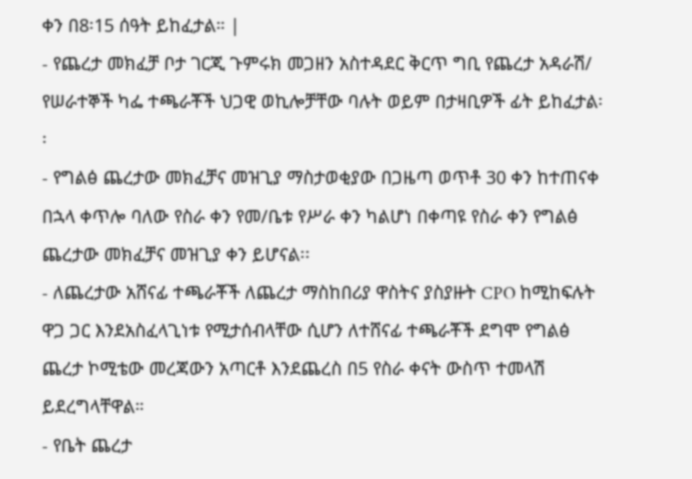ቀን በ8፡15 ሰዓት ይከፈታል። |
- የጨረታ መክፈቻ ቦታ ገርጂ ጉምሩክ መጋዘን አስተዳደር ቅርጥ ግቢ የጨረታ አዳራሽ/ የሠራተኞች ካፌ ተጫራቾች ህጋዊ ወኪሎቻቸው ባሉት ወይም በታዛቢዎች ፊት ይከፈታል፡፡
- የግልፅ ጨረታው መክፈቻና መዝጊያ ማስታወቂያው በጋዜጣ ወጥቶ 30 ቀን ከተጠናቀ በኋላ ቀጥሎ ባለው የስራ ቀን የመ/ቤቱ የሥራ ቀን ካልሆነ በቀጣዩ የስራ ቀን የግልፅ ጨረታው መክፈቻና መዝጊያ ቀን ይሆናል፡፡
- ለጨረታው አሸናፊ ተጫራቾች ለጨረታ ማስከበሪያ ዋስትና ያስያዙት CPO ከሚከፍሉት ዋጋ ጋር እንደአስፈላጊነቱ የሚታሰብላቸው ሲሆን ለተሸናፊ ተጫራቾች ደግሞ የግልፅ ጨረታ ኮሚቴው መረጃውን አጣርቶ እንደጨረስ በ5 የስራ ቀናት ውስጥ ተመላሽ ይደረግላቸዋል።
- የቤት ጨረታ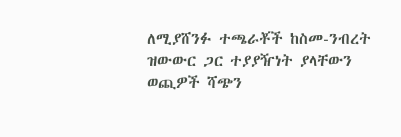ለሚያሸንፉ ተጫራቾች ከስመ-ንብረት ዝውውር ጋር ተያያዥነት ያላቸውን ወጪዎች ሻጭን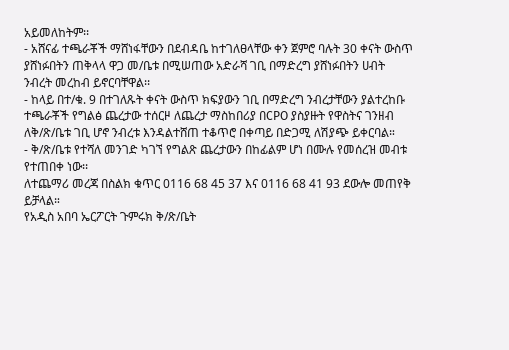አይመለከትም፡፡
- አሸናፊ ተጫራቾች ማሸነፋቸውን በደብዳቤ ከተገለፀላቸው ቀን ጀምሮ ባሉት 30 ቀናት ውስጥ ያሸነፉበትን ጠቅላላ ዋጋ መ/ቤቱ በሚሠጠው አድራሻ ገቢ በማድረግ ያሸነፉበትን ሀብት ንብረት መረከብ ይኖርባቸዋል፡፡
- ከላይ በተ/ቁ. 9 በተገለጹት ቀናት ውስጥ ክፍያውን ገቢ በማድረግ ንብረታቸውን ያልተረከቡ ተጫራቾች የግልፅ ጨረታው ተሰርዞ ለጨረታ ማስከበሪያ በCPO ያስያዙት የዋስትና ገንዘብ ለቅ/ጽ/ቤቱ ገቢ ሆኖ ንብረቱ እንዳልተሸጠ ተቆጥሮ በቀጣይ በድጋሚ ለሽያጭ ይቀርባል።
- ቅ/ጽ/ቤቱ የተሻለ መንገድ ካገኘ የግልጽ ጨረታውን በከፊልም ሆነ በሙሉ የመሰረዝ መብቱ የተጠበቀ ነው፡፡
ለተጨማሪ መረጃ በስልክ ቁጥር 0116 68 45 37 እና 0116 68 41 93 ደውሎ መጠየቅ ይቻላል።
የአዲስ አበባ ኤርፖርት ጉምሩክ ቅ/ጽ/ቤት